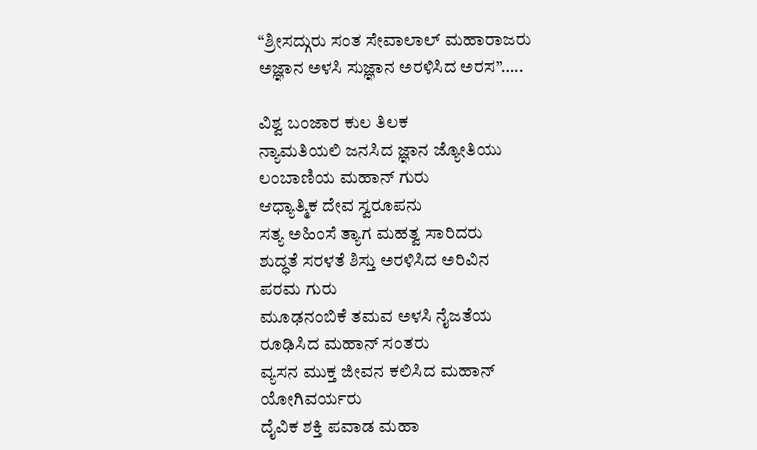“ಶ್ರೀಸದ್ಗುರು ಸಂತ ಸೇವಾಲಾಲ್ ಮಹಾರಾಜರು ಅಜ್ಞಾನ ಅಳಸಿ ಸುಜ್ಞಾನ ಅರಳಿಸಿದ ಅರಸ”…..

ವಿಶ್ವ ಬಂಜಾರ ಕುಲ ತಿಲಕ
ನ್ಯಾಮತಿಯಲಿ ಜನಸಿದ ಜ್ಞಾನ ಜ್ಯೋತಿಯು
ಲಂಬಾಣಿಯ ಮಹಾನ್ ಗುರು
ಆಧ್ಯಾತ್ಮಿಕ ದೇವ ಸ್ವರೂಪನು
ಸತ್ಯ ಅಹಿಂಸೆ ತ್ಯಾಗ ಮಹತ್ವ ಸಾರಿದರು
ಶುದ್ಧತೆ ಸರಳತೆ ಶಿಸ್ತು ಅರಳಿಸಿದ ಅರಿವಿನ
ಪರಮ ಗುರು
ಮೂಢನಂಬಿಕೆ ತಮವ ಅಳಸಿ ನೈಜತೆಯ
ರೂಢಿಸಿದ ಮಹಾನ್ ಸಂತರು
ವ್ಯಸನ ಮುಕ್ತ ಜೀವನ ಕಲಿಸಿದ ಮಹಾನ್
ಯೋಗಿವರ್ಯರು
ದೈವಿಕ ಶಕ್ತಿ ಪವಾಡ ಮಹಾ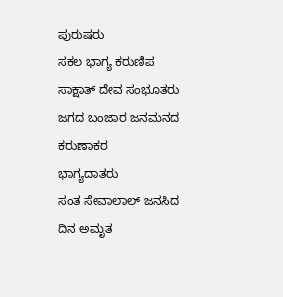ಪುರುಷರು
ಸಕಲ ಭಾಗ್ಯ ಕರುಣಿಪ ಸಾಕ್ಷಾತ್ ದೇವ ಸಂಭೂತರು
ಜಗದ ಬಂಜಾರ ಜನಮನದ ಕರುಣಾಕರ
ಭಾಗ್ಯದಾತರು
ಸಂತ ಸೇವಾಲಾಲ್ ಜನಸಿದ ದಿನ ಅಮೃತ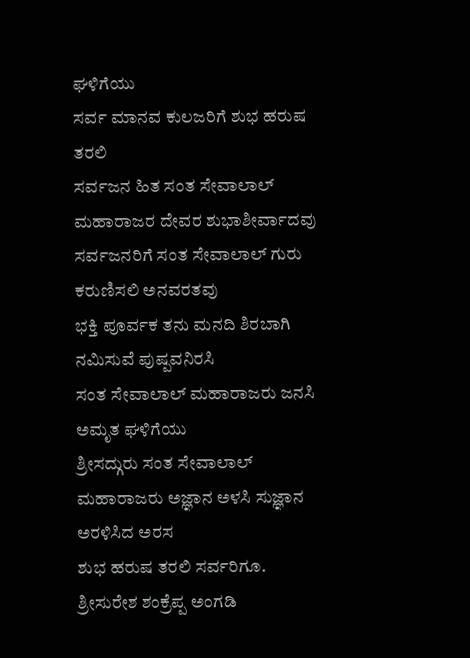ಘಳಿಗೆಯು
ಸರ್ವ ಮಾನವ ಕುಲಜರಿಗೆ ಶುಭ ಹರುಷ
ತರಲಿ
ಸರ್ವಜನ ಹಿತ ಸಂತ ಸೇವಾಲಾಲ್
ಮಹಾರಾಜರ ದೇವರ ಶುಭಾಶೀರ್ವಾದವು
ಸರ್ವಜನರಿಗೆ ಸಂತ ಸೇವಾಲಾಲ್ ಗುರು
ಕರುಣಿಸಲಿ ಅನವರತವು
ಭಕ್ತಿ ಪೂರ್ವಕ ತನು ಮನದಿ ಶಿರಬಾಗಿ
ನಮಿಸುವೆ ಪುಷ್ಪವನಿರಸಿ
ಸಂತ ಸೇವಾಲಾಲ್ ಮಹಾರಾಜರು ಜನಸಿ
ಅಮೃತ ಘಳಿಗೆಯು
ಶ್ರೀಸದ್ಗುರು ಸಂತ ಸೇವಾಲಾಲ್
ಮಹಾರಾಜರು ಅಜ್ಞಾನ ಅಳಸಿ ಸುಜ್ಞಾನ
ಅರಳಿಸಿದ ಅರಸ
ಶುಭ ಹರುಷ ತರಲಿ ಸರ್ವರಿಗೂ.
ಶ್ರೀಸುರೇಶ ಶಂಕ್ರೆಪ್ಪ ಅಂಗಡಿ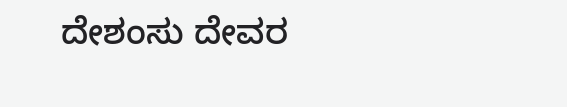ದೇಶಂಸು ದೇವರ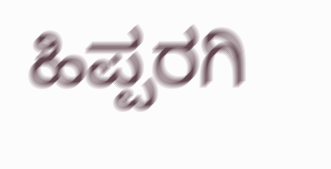ಹಿಪ್ಪರಗಿ